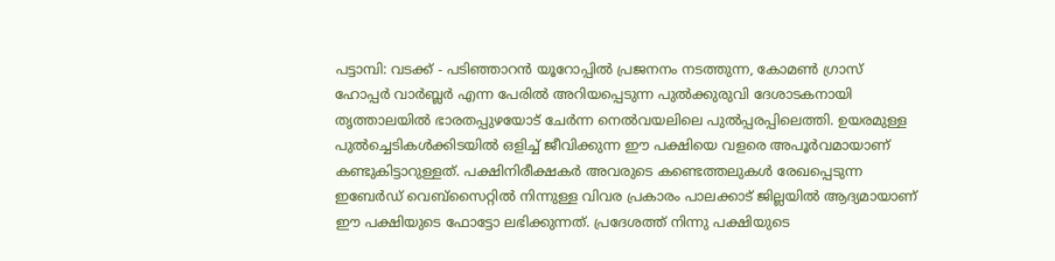പട്ടാമ്പി: വടക്ക് - പടിഞ്ഞാറൻ യൂറോപ്പിൽ പ്രജനനം നടത്തുന്ന, കോമൺ ഗ്രാസ് ഹോപ്പർ വാർബ്ലർ എന്ന പേരിൽ അറിയപ്പെടുന്ന പുൽക്കുരുവി ദേശാടകനായി തൃത്താലയിൽ ഭാരതപ്പുഴയോട് ചേർന്ന നെൽവയലിലെ പുൽപ്പരപ്പിലെത്തി. ഉയരമുള്ള പുൽച്ചെടികൾക്കിടയിൽ ഒളിച്ച് ജീവിക്കുന്ന ഈ പക്ഷിയെ വളരെ അപൂർവമായാണ് കണ്ടുകിട്ടാറുള്ളത്. പക്ഷിനിരീക്ഷകർ അവരുടെ കണ്ടെത്തലുകൾ രേഖപ്പെടുന്ന ഇബേർഡ് വെബ്സൈറ്റിൽ നിന്നുള്ള വിവര പ്രകാരം പാലക്കാട് ജില്ലയിൽ ആദ്യമായാണ് ഈ പക്ഷിയുടെ ഫോട്ടോ ലഭിക്കുന്നത്. പ്രദേശത്ത് നിന്നു പക്ഷിയുടെ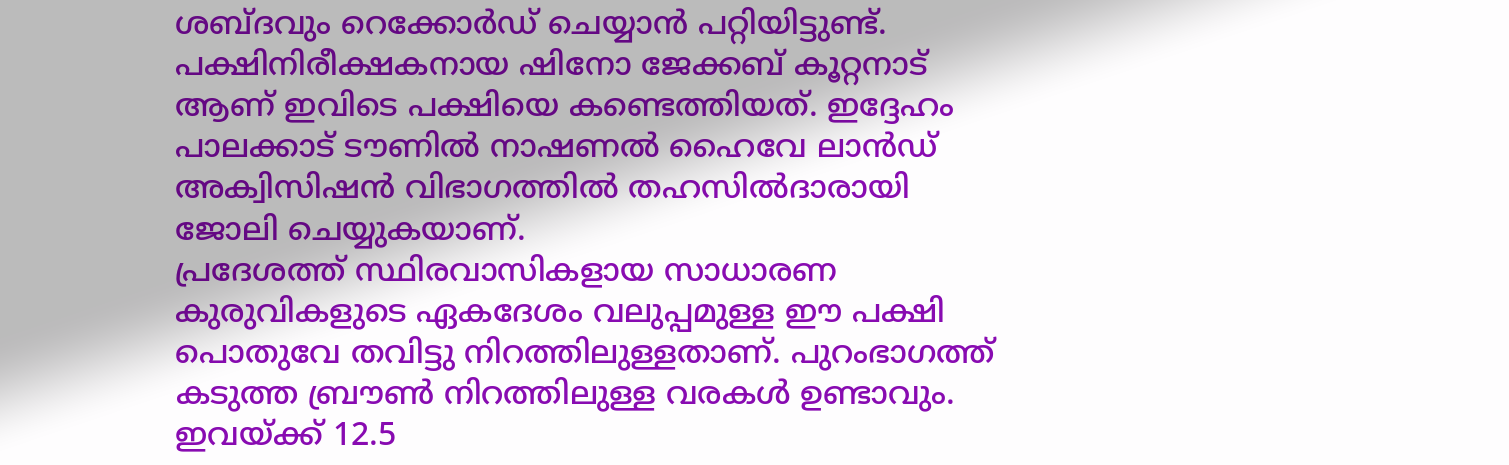ശബ്ദവും റെക്കോർഡ് ചെയ്യാൻ പറ്റിയിട്ടുണ്ട്.
പക്ഷിനിരീക്ഷകനായ ഷിനോ ജേക്കബ് കൂറ്റനാട് ആണ് ഇവിടെ പക്ഷിയെ കണ്ടെത്തിയത്. ഇദ്ദേഹം പാലക്കാട് ടൗണിൽ നാഷണൽ ഹൈവേ ലാൻഡ് അക്വിസിഷൻ വിഭാഗത്തിൽ തഹസിൽദാരായി ജോലി ചെയ്യുകയാണ്.
പ്രദേശത്ത് സ്ഥിരവാസികളായ സാധാരണ കുരുവികളുടെ ഏകദേശം വലുപ്പമുള്ള ഈ പക്ഷി പൊതുവേ തവിട്ടു നിറത്തിലുള്ളതാണ്. പുറംഭാഗത്ത് കടുത്ത ബ്രൗൺ നിറത്തിലുള്ള വരകൾ ഉണ്ടാവും. ഇവയ്ക്ക് 12.5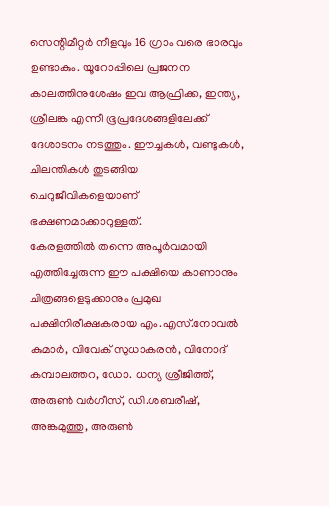സെന്റിമീറ്റർ നീളവും 16 ഗ്രാം വരെ ഭാരവും ഉണ്ടാകും. യൂറോപ്പിലെ പ്രജനന കാലത്തിനുശേഷം ഇവ ആഫ്രിക്ക, ഇന്ത്യ, ശ്രീലങ്ക എന്നീ ഭൂപ്രദേശങ്ങളിലേക്ക് ദേശാടനം നടത്തും. ഈച്ചകൾ, വണ്ടുകൾ, ചിലന്തികൾ തുടങ്ങിയ ചെറുജീവികളെയാണ് ഭക്ഷണമാക്കാറുള്ളത്.
കേരളത്തിൽ തന്നെ അപൂർവമായി എത്തിച്ചേരുന്ന ഈ പക്ഷിയെ കാണാനും ചിത്രങ്ങളെടുക്കാനും പ്രമുഖ പക്ഷിനിരീക്ഷകരായ എം.എസ്.നോവൽ കുമാർ, വിവേക് സുധാകരൻ, വിനോദ് കമ്പാലത്തറ, ഡോ. ധന്യ ശ്രീജിത്ത്, അരുൺ വർഗീസ്, ഡി.ശബരീഷ്, അങ്കമുത്തു, അരുൺ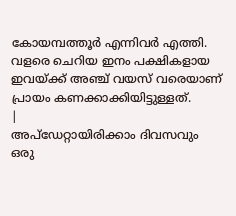കോയമ്പത്തൂർ എന്നിവർ എത്തി. വളരെ ചെറിയ ഇനം പക്ഷികളായ ഇവയ്ക്ക് അഞ്ച് വയസ് വരെയാണ് പ്രായം കണക്കാക്കിയിട്ടുള്ളത്.
|
അപ്ഡേറ്റായിരിക്കാം ദിവസവും
ഒരു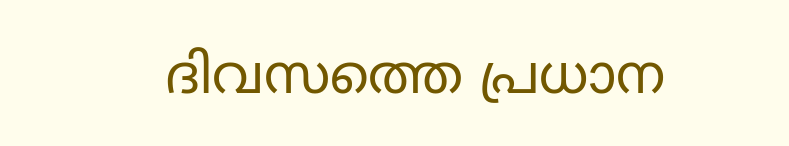ദിവസത്തെ പ്രധാന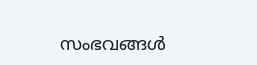സംഭവങ്ങൾ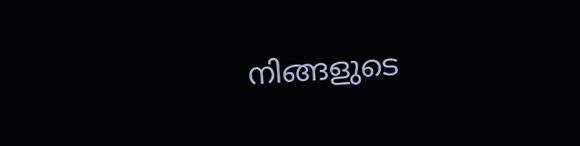നിങ്ങളുടെ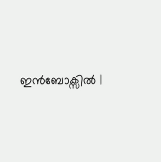ഇൻബോക്സിൽ |